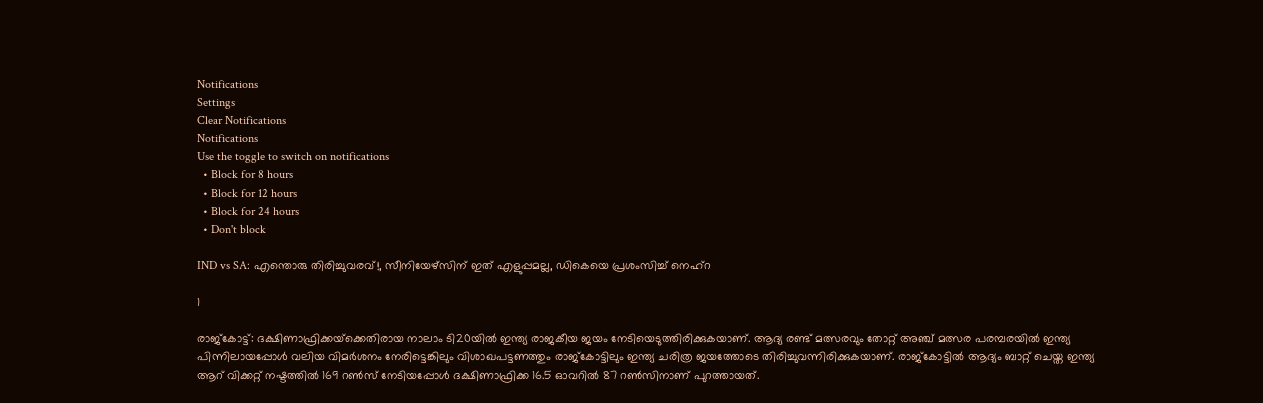Notifications
Settings
Clear Notifications
Notifications
Use the toggle to switch on notifications
  • Block for 8 hours
  • Block for 12 hours
  • Block for 24 hours
  • Don't block

IND vs SA: എന്തൊരു തിരിച്ചുവരവ്!, സീനിയേഴ്‌സിന് ഇത് എളുപ്പമല്ല, ഡികെയെ പ്രശംസിച്ച് നെഹ്‌റ

1

രാജ്‌കോട്ട്: ദക്ഷിണാഫ്രിക്കയ്‌ക്കെതിരായ നാലാം ടി20യില്‍ ഇന്ത്യ രാജകീയ ജയം നേടിയെടുത്തിരിക്കുകയാണ്. ആദ്യ രണ്ട് മത്സരവും തോറ്റ് അഞ്ച് മത്സര പരമ്പരയില്‍ ഇന്ത്യ പിന്നിലായപ്പോള്‍ വലിയ വിമര്‍ശനം നേരിട്ടെങ്കിലും വിശാഖപട്ടണത്തും രാജ്‌കോട്ടിലും ഇന്ത്യ ചരിത്ര ജയത്തോടെ തിരിച്ചുവന്നിരിക്കുകയാണ്. രാജ്‌കോട്ടില്‍ ആദ്യം ബാറ്റ് ചെയ്ത ഇന്ത്യ ആറ് വിക്കറ്റ് നഷ്ടത്തില്‍ 169 റണ്‍സ് നേടിയപ്പോള്‍ ദക്ഷിണാഫ്രിക്ക 16.5 ഓവറില്‍ 87 റണ്‍സിനാണ് പുറത്തായത്.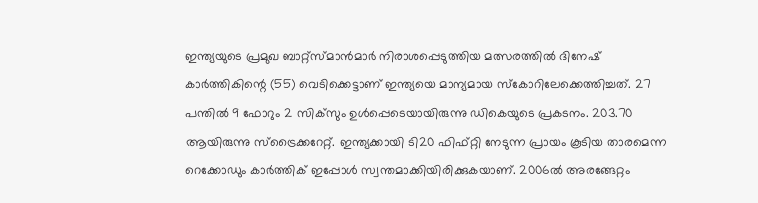ഇന്ത്യയുടെ പ്രമുഖ ബാറ്റ്‌സ്മാന്‍മാര്‍ നിരാശപ്പെടുത്തിയ മത്സരത്തില്‍ ദിനേഷ് കാര്‍ത്തികിന്റെ (55) വെടിക്കെട്ടാണ് ഇന്ത്യയെ മാന്യമായ സ്‌കോറിലേക്കെത്തിച്ചത്. 27 പന്തില്‍ 9 ഫോറും 2 സിക്‌സും ഉള്‍പ്പെടെയായിരുന്നു ഡികെയുടെ പ്രകടനം. 203.70 ആയിരുന്നു സ്‌ട്രൈക്കറേറ്റ്. ഇന്ത്യക്കായി ടി20 ഫിഫ്റ്റി നേടുന്ന പ്രായം കൂടിയ താരമെന്ന റെക്കോഡും കാര്‍ത്തിക് ഇപ്പോള്‍ സ്വന്തമാക്കിയിരിക്കുകയാണ്. 2006ല്‍ അരങ്ങേറ്റം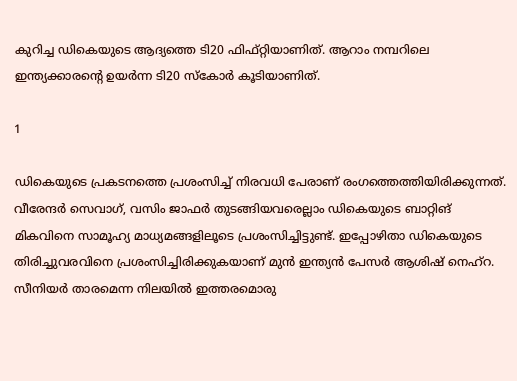കുറിച്ച ഡികെയുടെ ആദ്യത്തെ ടി20 ഫിഫ്റ്റിയാണിത്. ആറാം നമ്പറിലെ ഇന്ത്യക്കാരന്റെ ഉയര്‍ന്ന ടി20 സ്‌കോര്‍ കൂടിയാണിത്.

1

ഡികെയുടെ പ്രകടനത്തെ പ്രശംസിച്ച് നിരവധി പേരാണ് രംഗത്തെത്തിയിരിക്കുന്നത്. വീരേന്ദര്‍ സെവാഗ്, വസിം ജാഫര്‍ തുടങ്ങിയവരെല്ലാം ഡികെയുടെ ബാറ്റിങ് മികവിനെ സാമൂഹ്യ മാധ്യമങ്ങളിലൂടെ പ്രശംസിച്ചിട്ടുണ്ട്. ഇപ്പോഴിതാ ഡികെയുടെ തിരിച്ചുവരവിനെ പ്രശംസിച്ചിരിക്കുകയാണ് മുന്‍ ഇന്ത്യന്‍ പേസര്‍ ആശിഷ് നെഹ്‌റ. സീനിയര്‍ താരമെന്ന നിലയില്‍ ഇത്തരമൊരു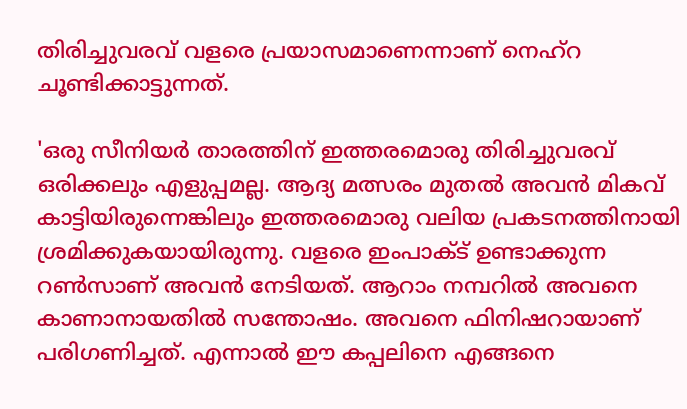തിരിച്ചുവരവ് വളരെ പ്രയാസമാണെന്നാണ് നെഹ്‌റ ചൂണ്ടിക്കാട്ടുന്നത്.

'ഒരു സീനിയര്‍ താരത്തിന് ഇത്തരമൊരു തിരിച്ചുവരവ് ഒരിക്കലും എളുപ്പമല്ല. ആദ്യ മത്സരം മുതല്‍ അവന്‍ മികവ് കാട്ടിയിരുന്നെങ്കിലും ഇത്തരമൊരു വലിയ പ്രകടനത്തിനായി ശ്രമിക്കുകയായിരുന്നു. വളരെ ഇംപാക്ട് ഉണ്ടാക്കുന്ന റണ്‍സാണ് അവന്‍ നേടിയത്. ആറാം നമ്പറില്‍ അവനെ കാണാനായതില്‍ സന്തോഷം. അവനെ ഫിനിഷറായാണ് പരിഗണിച്ചത്. എന്നാല്‍ ഈ കപ്പലിനെ എങ്ങനെ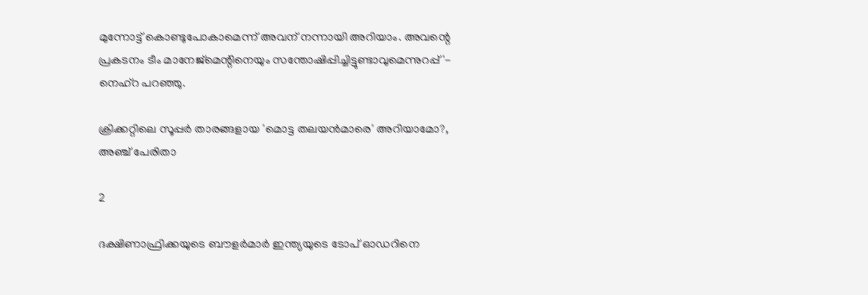മുന്നോട്ട് കൊണ്ടുപോകാമെന്ന് അവന് നന്നായി അറിയാം. അവന്റെ പ്രകടനം ടീം മാനേജ്‌മെന്റിനെയും സന്തോഷിപ്പിച്ചിട്ടുണ്ടാവുമെന്നുറപ്പ്'- നെഹ്‌റ പറഞ്ഞു.

ക്രിക്കറ്റിലെ സൂപ്പര്‍ താരങ്ങളായ 'മൊട്ട തലയന്‍മാരെ' അറിയാമോ?, അഞ്ച് പേരിതാ

2

ദക്ഷിണാഫ്രിക്കയുടെ ബൗളര്‍മാര്‍ ഇന്ത്യയുടെ ടോപ് ഓഡറിനെ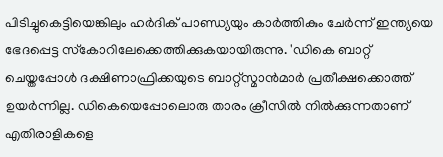പിടിച്ചുകെട്ടിയെങ്കിലും ഹര്‍ദിക് പാണ്ഡ്യയും കാര്‍ത്തികും ചേര്‍ന്ന് ഇന്ത്യയെ ഭേദപ്പെട്ട സ്‌കോറിലേക്കെത്തിക്കുകയായിരുന്നു. 'ഡികെ ബാറ്റ് ചെയ്തപ്പോള്‍ ദക്ഷിണാഫ്രിക്കയുടെ ബാറ്റ്‌സ്മാന്‍മാര്‍ പ്രതീക്ഷക്കൊത്ത് ഉയര്‍ന്നില്ല. ഡികെയെപ്പോലൊരു താരം ക്രീസില്‍ നില്‍ക്കുന്നതാണ് എതിരാളികളെ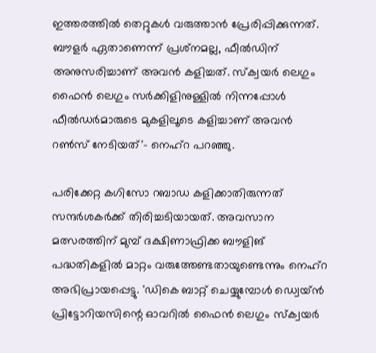ഇത്തരത്തില്‍ തെറ്റുകള്‍ വരുത്താന്‍ പ്രേരിപ്പിക്കുന്നത്. ബൗളര്‍ ഏതാണെന്ന് പ്രശ്‌നമല്ല, ഫീല്‍ഡിന് അനുസരിച്ചാണ് അവന്‍ കളിച്ചത്. സ്‌ക്വയര്‍ ലെഗും ഫൈന്‍ ലെഗും സര്‍ക്കിളിനുള്ളില്‍ നിന്നപ്പോള്‍ ഫീല്‍ഡര്‍മാരുടെ മുകളിലൂടെ കളിച്ചാണ് അവന്‍ റണ്‍സ് നേടിയത്'- നെഹ്‌റ പറഞ്ഞു.

പരിക്കേറ്റ കഗിസോ റബാഡ കളിക്കാതിരുന്നത് സന്ദര്‍ശകര്‍ക്ക് തിരിച്ചടിയായത്. അവസാന മത്സരത്തിന് മുമ്പ് ദക്ഷിണാഫ്രിക്ക ബൗളിങ് പദ്ധതികളില്‍ മാറ്റം വരുത്തേണ്ടതായുണ്ടെന്നും നെഹ്‌റ അഭിപ്രായപ്പെട്ടു. 'ഡികെ ബാറ്റ് ചെയ്യുമ്പോള്‍ ഡ്വെയ്ന്‍ പ്രിട്ടോറിയസിന്റെ ഓവറില്‍ ഫൈന്‍ ലെഗും സ്‌ക്വയര്‍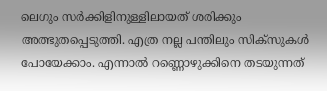ലെഗും സര്‍ക്കിളിനുള്ളിലായത് ശരിക്കും അത്ഭുതപ്പെടുത്തി. എത്ര നല്ല പന്തിലും സിക്‌സുകള്‍ പോയേക്കാം. എന്നാല്‍ റണ്ണൊഴുക്കിനെ തടയുന്നത്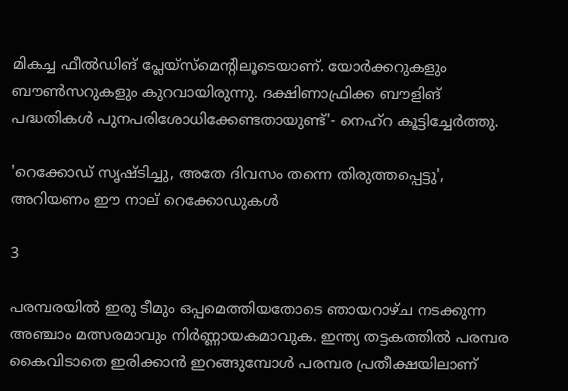മികച്ച ഫീല്‍ഡിങ് പ്ലേയ്‌സ്‌മെന്റിലൂടെയാണ്. യോര്‍ക്കറുകളും ബൗണ്‍സറുകളും കുറവായിരുന്നു. ദക്ഷിണാഫ്രിക്ക ബൗളിങ് പദ്ധതികള്‍ പുനപരിശോധിക്കേണ്ടതായുണ്ട്'- നെഹ്‌റ കൂട്ടിച്ചേര്‍ത്തു.

'റെക്കോഡ് സൃഷ്ടിച്ചു, അതേ ദിവസം തന്നെ തിരുത്തപ്പെട്ടു', അറിയണം ഈ നാല് റെക്കോഡുകള്‍

3

പരമ്പരയില്‍ ഇരു ടീമും ഒപ്പമെത്തിയതോടെ ഞായറാഴ്ച നടക്കുന്ന അഞ്ചാം മത്സരമാവും നിര്‍ണ്ണായകമാവുക. ഇന്ത്യ തട്ടകത്തില്‍ പരമ്പര കൈവിടാതെ ഇരിക്കാന്‍ ഇറങ്ങുമ്പോള്‍ പരമ്പര പ്രതീക്ഷയിലാണ്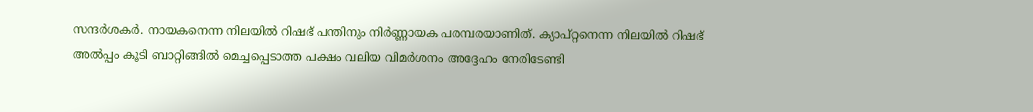സന്ദര്‍ശകര്‍. നായകനെന്ന നിലയില്‍ റിഷഭ് പന്തിനും നിര്‍ണ്ണായക പരമ്പരയാണിത്. ക്യാപ്റ്റനെന്ന നിലയില്‍ റിഷഭ് അല്‍പ്പം കൂടി ബാറ്റിങ്ങില്‍ മെച്ചപ്പെടാത്ത പക്ഷം വലിയ വിമര്‍ശനം അദ്ദേഹം നേരിടേണ്ടി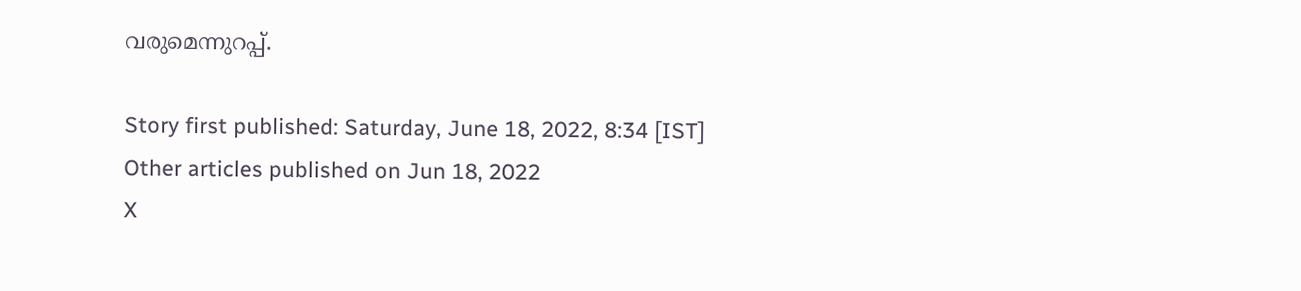വരുമെന്നുറപ്പ്.

Story first published: Saturday, June 18, 2022, 8:34 [IST]
Other articles published on Jun 18, 2022
X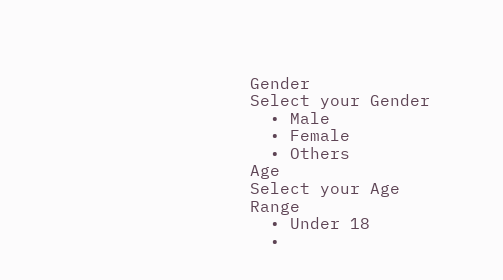Gender
Select your Gender
  • Male
  • Female
  • Others
Age
Select your Age Range
  • Under 18
  •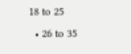18 to 25
  • 26 to 35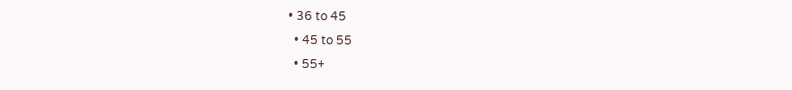• 36 to 45
  • 45 to 55
  • 55+